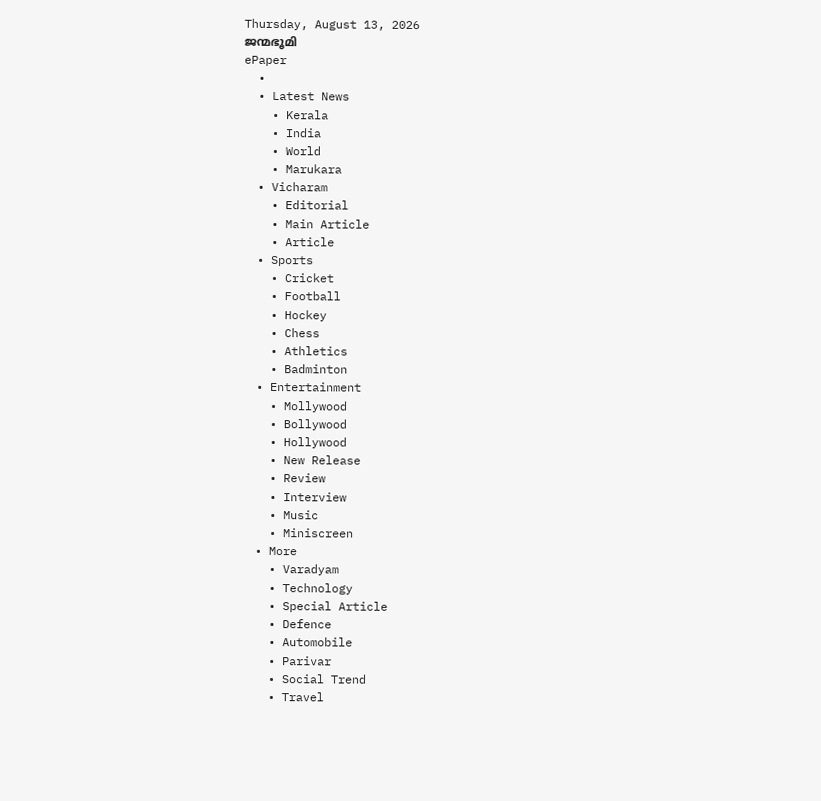Thursday, August 13, 2026
ജന്മഭൂമി
ePaper
  •
  • Latest News
    • Kerala
    • India
    • World
    • Marukara
  • Vicharam
    • Editorial
    • Main Article
    • Article
  • Sports
    • Cricket
    • Football
    • Hockey
    • Chess
    • Athletics
    • Badminton
  • Entertainment
    • Mollywood
    • Bollywood
    • Hollywood
    • New Release
    • Review
    • Interview
    • Music
    • Miniscreen
  • More
    • Varadyam
    • Technology
    • Special Article
    • Defence
    • Automobile
    • Parivar
    • Social Trend
    • Travel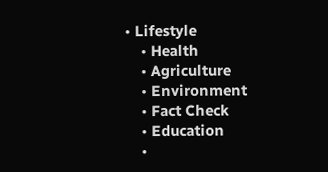• Lifestyle
    • Health
    • Agriculture
    • Environment
    • Fact Check
    • Education
    •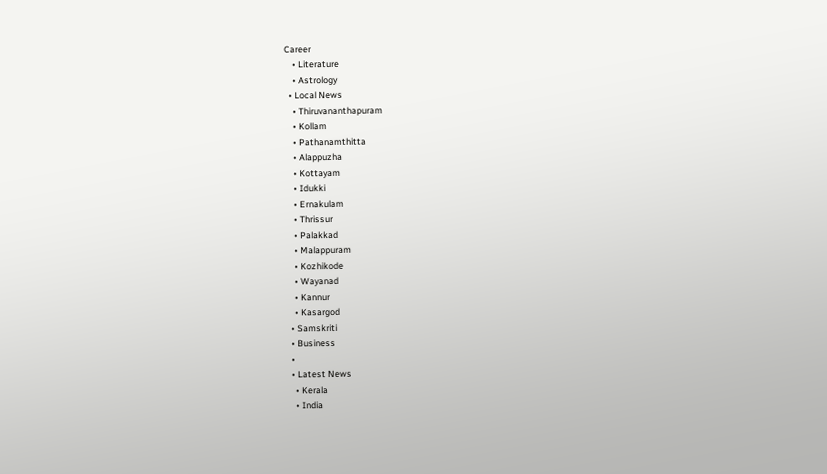Career
    • Literature
    • Astrology
  • Local News
    • Thiruvananthapuram
    • Kollam
    • Pathanamthitta
    • Alappuzha
    • Kottayam
    • Idukki
    • Ernakulam
    • Thrissur
    • Palakkad
    • Malappuram
    • Kozhikode
    • Wayanad
    • Kannur
    • Kasargod
  • Samskriti
  • Business
  •
  • Latest News
    • Kerala
    • India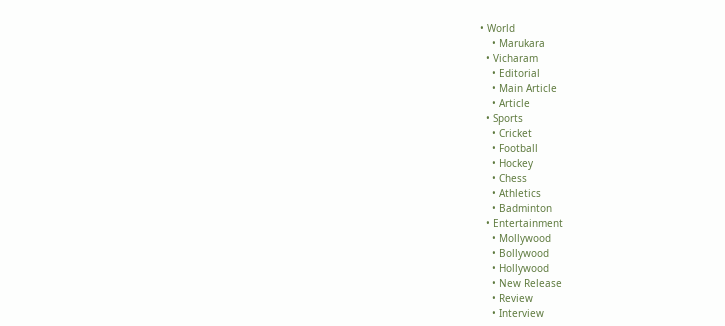• World
    • Marukara
  • Vicharam
    • Editorial
    • Main Article
    • Article
  • Sports
    • Cricket
    • Football
    • Hockey
    • Chess
    • Athletics
    • Badminton
  • Entertainment
    • Mollywood
    • Bollywood
    • Hollywood
    • New Release
    • Review
    • Interview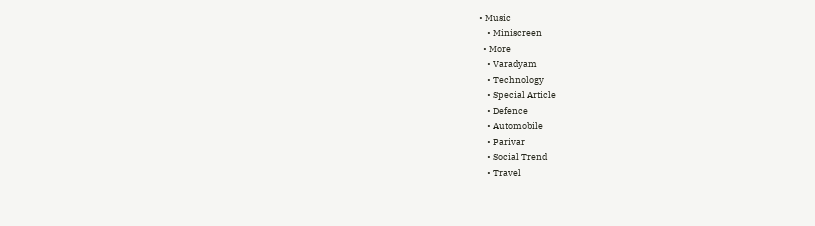• Music
    • Miniscreen
  • More
    • Varadyam
    • Technology
    • Special Article
    • Defence
    • Automobile
    • Parivar
    • Social Trend
    • Travel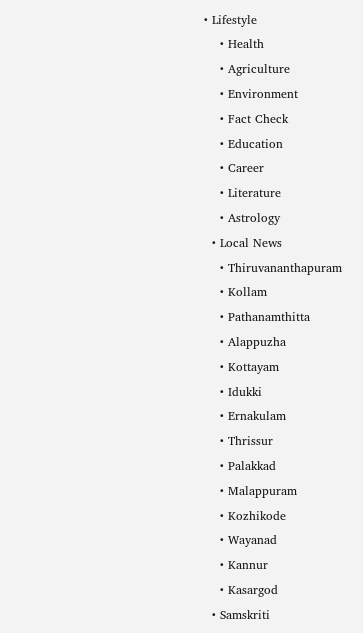• Lifestyle
    • Health
    • Agriculture
    • Environment
    • Fact Check
    • Education
    • Career
    • Literature
    • Astrology
  • Local News
    • Thiruvananthapuram
    • Kollam
    • Pathanamthitta
    • Alappuzha
    • Kottayam
    • Idukki
    • Ernakulam
    • Thrissur
    • Palakkad
    • Malappuram
    • Kozhikode
    • Wayanad
    • Kannur
    • Kasargod
  • Samskriti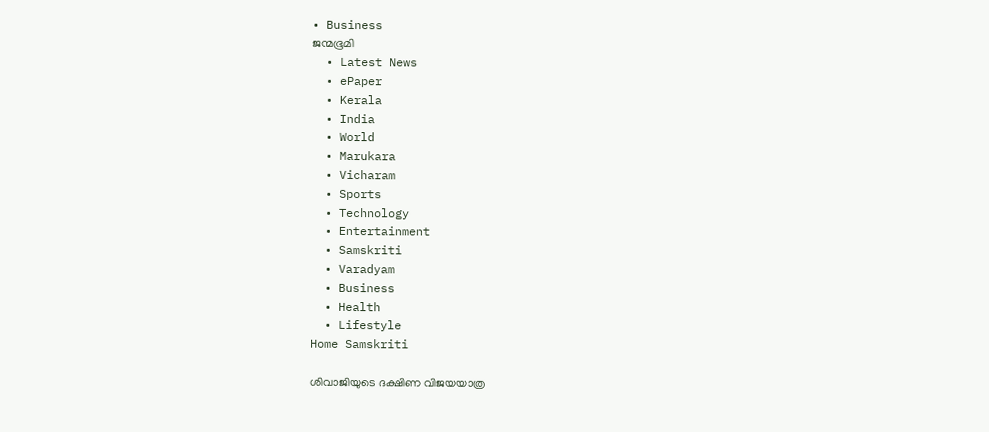• Business
ജന്മഭൂമി
  • Latest News
  • ePaper
  • Kerala
  • India
  • World
  • Marukara
  • Vicharam
  • Sports
  • Technology
  • Entertainment
  • Samskriti
  • Varadyam
  • Business
  • Health
  • Lifestyle
Home Samskriti

ശിവാജിയുടെ ദക്ഷിണ വിജയയാത്ര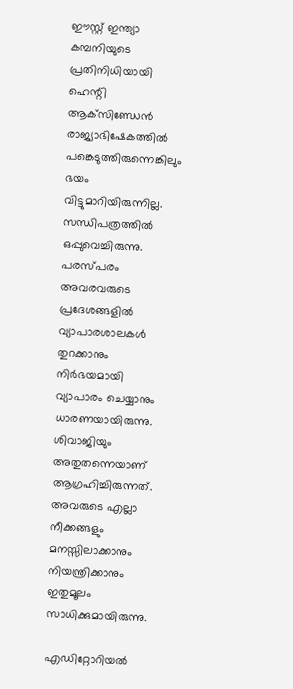ഈസ്റ്റ് ഇന്ത്യാ കമ്പനിയുടെ പ്രതിനിധിയായി ഹെന്റി ആക്‌സിണ്ഡേന്‍ രാജ്യാഭിഷേകത്തില്‍ പങ്കെടുത്തിരുന്നെങ്കിലും ഭയം വിട്ടുമാറിയിരുന്നില്ല. സന്ധിപത്രത്തില്‍ ഒപ്പുവെച്ചിരുന്നു. പരസ്പരം അവരവരുടെ പ്രദേശങ്ങളില്‍ വ്യാപാരശാലകള്‍ തുറക്കാനും നിര്‍ഭയമായി വ്യാപാരം ചെയ്യാനും ധാരണയായിരുന്നു. ശിവാജിയും അതുതന്നെയാണ് ആഗ്രഹിച്ചിരുന്നത്. അവരുടെ എല്ലാ നീക്കങ്ങളും മനസ്സിലാക്കാനും നിയന്ത്രിക്കാനും ഇതുമൂലം സാധിക്കുമായിരുന്നു.

എഡിറ്റോറിയൽ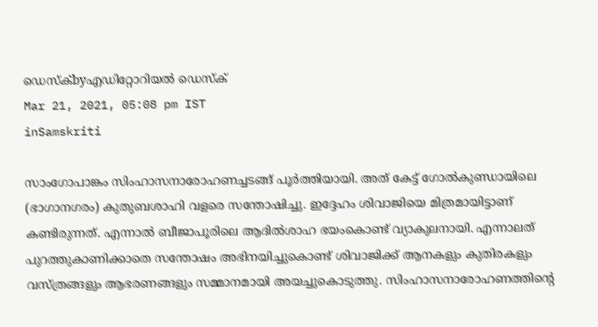ഡെസ്ക്byഎഡിറ്റോറിയൽ ഡെസ്ക്
Mar 21, 2021, 05:08 pm IST
inSamskriti

സാംഗോപാങ്കം സിംഹാസനാരോഹണച്ചടങ്ങ് പൂര്‍ത്തിയായി. അത് കേട്ട് ഗോല്‍കുണ്ഡായിലെ (ഭാഗാനഗരം) കുതുബശാഹി വളരെ സന്തോഷിച്ചു. ഇദ്ദേഹം ശിവാജിയെ മിത്രമായിട്ടാണ് കണ്ടിരുന്നത്. എന്നാല്‍ ബീജാപൂരിലെ ആദില്‍ശാഹ ഭയംകൊണ്ട് വ്യാകുലനായി. എന്നാലത് പുറത്തുകാണിക്കാതെ സന്തോഷം അഭിനയിച്ചുകൊണ്ട് ശിവാജിക്ക് ആനകളും കുതിരകളും വസ്ത്രങ്ങളും ആഭരണങ്ങളും സമ്മാനമായി അയച്ചുകൊടുത്തു. സിംഹാസനാരോഹണത്തിന്റെ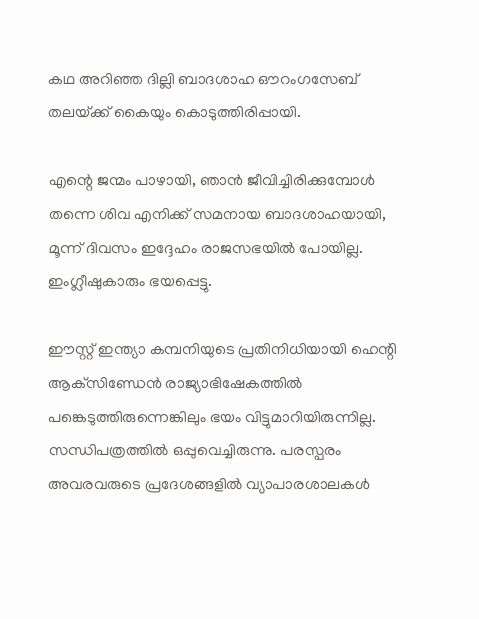കഥ അറിഞ്ഞ ദില്ലി ബാദശാഹ ഔറംഗസേബ് തലയ്‌ക്ക് കൈയും കൊടുത്തിരിപ്പായി.

എന്റെ ജന്മം പാഴായി, ഞാന്‍ ജീവിച്ചിരിക്കുമ്പോള്‍ തന്നെ ശിവ എനിക്ക് സമനായ ബാദശാഹയായി, മൂന്ന് ദിവസം ഇദ്ദേഹം രാജസഭയില്‍ പോയില്ല. ഇംഗ്ലീഷുകാരും ഭയപ്പെട്ടു.

ഈസ്റ്റ് ഇന്ത്യാ കമ്പനിയുടെ പ്രതിനിധിയായി ഹെന്റി ആക്‌സിണ്ഡേന്‍ രാജ്യാഭിഷേകത്തില്‍ പങ്കെടുത്തിരുന്നെങ്കിലും ഭയം വിട്ടുമാറിയിരുന്നില്ല. സന്ധിപത്രത്തില്‍ ഒപ്പുവെച്ചിരുന്നു. പരസ്പരം അവരവരുടെ പ്രദേശങ്ങളില്‍ വ്യാപാരശാലകള്‍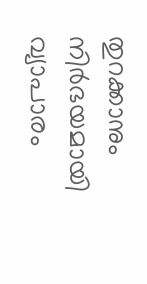തുറക്കാനും നിര്‍ഭയമായി വ്യാപാരം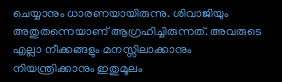ചെയ്യാനും ധാരണയായിരുന്നു. ശിവാജിയും അതുതന്നെയാണ് ആഗ്രഹിച്ചിരുന്നത്. അവരുടെ എല്ലാ നീക്കങ്ങളും മനസ്സിലാക്കാനും നിയന്ത്രിക്കാനും ഇതുമൂലം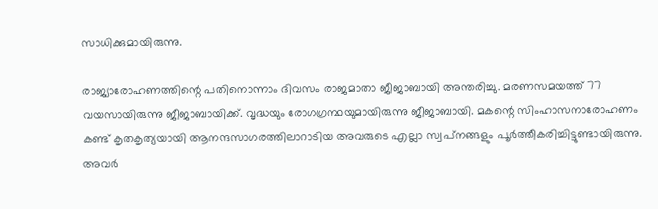സാധിക്കുമായിരുന്നു.

രാജ്യാരോഹണത്തിന്റെ പതിനൊന്നാം ദിവസം രാജമാതാ ജീജാബായി അന്തരിച്ചു. മരണസമയത്ത് 77 വയസായിരുന്നു ജീജാബായിക്ക്. വൃദ്ധയും രോഗഗ്രന്ഥയുമായിരുന്നു ജീജാബായി. മകന്റെ സിംഹാസനാരോഹണം കണ്ട് കൃതകൃത്യയായി ആനന്ദസാഗരത്തിലാറാടിയ അവരുടെ എല്ലാ സ്വപ്‌നങ്ങളും പൂര്‍ത്തീകരിച്ചിട്ടുണ്ടായിരുന്നു. അവര്‍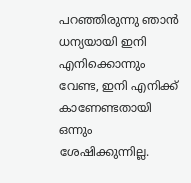പറഞ്ഞിരുന്നു ഞാന്‍ ധന്യയായി ഇനി എനിക്കൊന്നും വേണ്ട, ഇനി എനിക്ക് കാണേണ്ടതായി ഒന്നും ശേഷിക്കുന്നില്ല.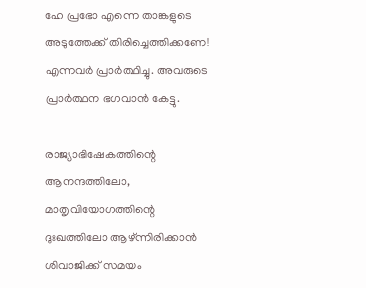ഹേ പ്രഭോ എന്നെ താങ്കളുടെ അടുത്തേക്ക് തിരിച്ചെത്തിക്കണേ! എന്നവര്‍ പ്രാര്‍ത്ഥിച്ചു. അവരുടെ പ്രാര്‍ത്ഥന ഭഗവാന്‍ കേട്ടു.

രാജ്യാഭിഷേകത്തിന്റെ ആനന്ദത്തിലോ, മാതൃവിയോഗത്തിന്റെ ദുഃഖത്തിലോ ആഴ്ന്നിരിക്കാന്‍ ശിവാജിക്ക് സമയം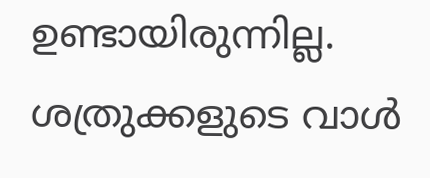ഉണ്ടായിരുന്നില്ല. ശത്രുക്കളുടെ വാള്‍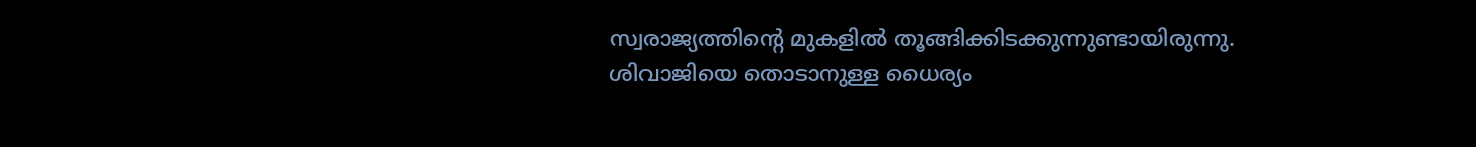സ്വരാജ്യത്തിന്റെ മുകളില്‍ തൂങ്ങിക്കിടക്കുന്നുണ്ടായിരുന്നു. ശിവാജിയെ തൊടാനുള്ള ധൈര്യം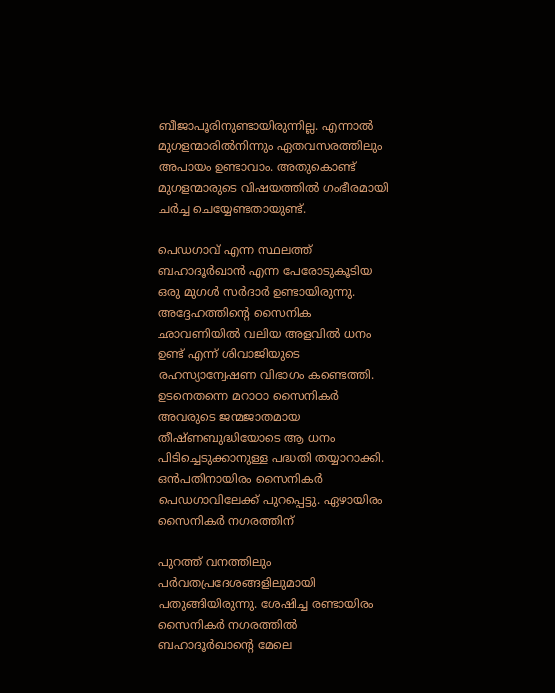ബീജാപൂരിനുണ്ടായിരുന്നില്ല. എന്നാല്‍ മുഗളന്മാരില്‍നിന്നും ഏതവസരത്തിലും അപായം ഉണ്ടാവാം. അതുകൊണ്ട് മുഗളന്മാരുടെ വിഷയത്തില്‍ ഗംഭീരമായി ചര്‍ച്ച ചെയ്യേണ്ടതായുണ്ട്.

പെഡഗാവ് എന്ന സ്ഥലത്ത് ബഹാദൂര്‍ഖാന്‍ എന്ന പേരോടുകൂടിയ ഒരു മുഗള്‍ സര്‍ദാര്‍ ഉണ്ടായിരുന്നു. അദ്ദേഹത്തിന്റെ സൈനിക ഛാവണിയില്‍ വലിയ അളവില്‍ ധനം ഉണ്ട് എന്ന് ശിവാജിയുടെ രഹസ്യാന്വേഷണ വിഭാഗം കണ്ടെത്തി. ഉടനെതന്നെ മറാഠാ സൈനികര്‍ അവരുടെ ജന്മജാതമായ തീഷ്ണബുദ്ധിയോടെ ആ ധനം പിടിച്ചെടുക്കാനുള്ള പദ്ധതി തയ്യാറാക്കി. ഒന്‍പതിനായിരം സൈനികര്‍ പെഡഗാവിലേക്ക് പുറപ്പെട്ടു. ഏഴായിരം സൈനികര്‍ നഗരത്തിന്

പുറത്ത് വനത്തിലും പര്‍വതപ്രദേശങ്ങളിലുമായി പതുങ്ങിയിരുന്നു. ശേഷിച്ച രണ്ടായിരം സൈനികര്‍ നഗരത്തില്‍ ബഹാദൂര്‍ഖാന്റെ മേലെ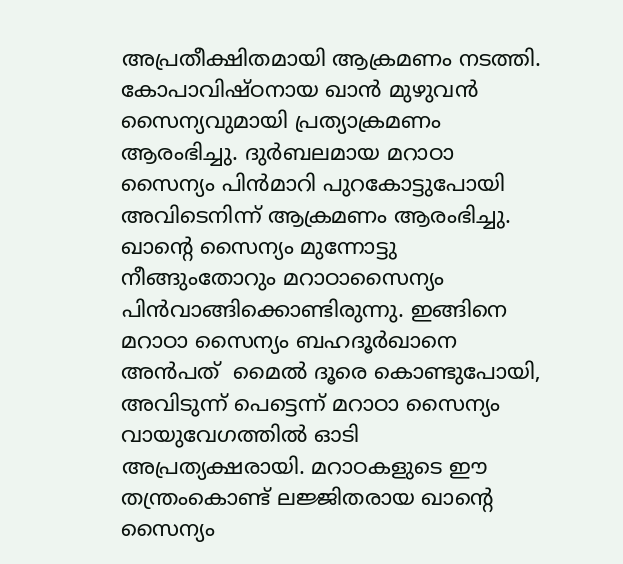അപ്രതീക്ഷിതമായി ആക്രമണം നടത്തി. കോപാവിഷ്ഠനായ ഖാന്‍ മുഴുവന്‍ സൈന്യവുമായി പ്രത്യാക്രമണം ആരംഭിച്ചു. ദുര്‍ബലമായ മറാഠാ സൈന്യം പിന്‍മാറി പുറകോട്ടുപോയി അവിടെനിന്ന് ആക്രമണം ആരംഭിച്ചു. ഖാന്റെ സൈന്യം മുന്നോട്ടു നീങ്ങുംതോറും മറാഠാസൈന്യം പിന്‍വാങ്ങിക്കൊണ്ടിരുന്നു. ഇങ്ങിനെ മറാഠാ സൈന്യം ബഹദൂര്‍ഖാനെ അന്‍പത്  മൈല്‍ ദൂരെ കൊണ്ടുപോയി, അവിടുന്ന് പെട്ടെന്ന് മറാഠാ സൈന്യം വായുവേഗത്തില്‍ ഓടി അപ്രത്യക്ഷരായി. മറാഠകളുടെ ഈ തന്ത്രംകൊണ്ട് ലജ്ജിതരായ ഖാന്റെ സൈന്യം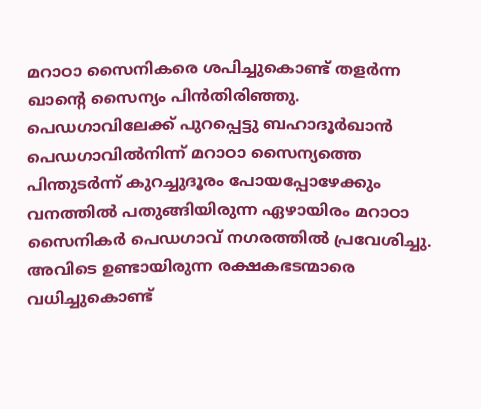മറാഠാ സൈനികരെ ശപിച്ചുകൊണ്ട് തളര്‍ന്ന ഖാന്റെ സൈന്യം പിന്‍തിരിഞ്ഞു. പെഡഗാവിലേക്ക് പുറപ്പെട്ടു ബഹാദൂര്‍ഖാന്‍ പെഡഗാവില്‍നിന്ന് മറാഠാ സൈന്യത്തെ പിന്തുടര്‍ന്ന് കുറച്ചുദൂരം പോയപ്പോഴേക്കും വനത്തില്‍ പതുങ്ങിയിരുന്ന ഏഴായിരം മറാഠാ സൈനികര്‍ പെഡഗാവ് നഗരത്തില്‍ പ്രവേശിച്ചു. അവിടെ ഉണ്ടായിരുന്ന രക്ഷകഭടന്മാരെ വധിച്ചുകൊണ്ട്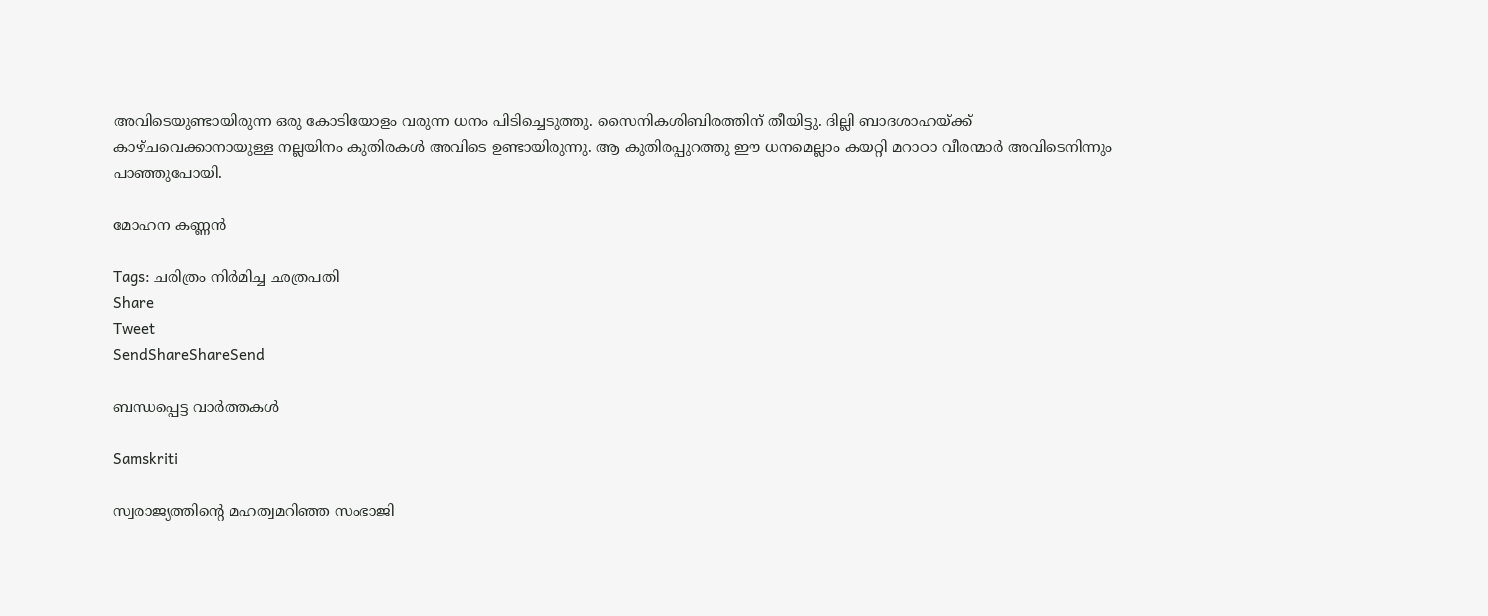അവിടെയുണ്ടായിരുന്ന ഒരു കോടിയോളം വരുന്ന ധനം പിടിച്ചെടുത്തു. സൈനികശിബിരത്തിന് തീയിട്ടു. ദില്ലി ബാദശാഹയ്‌ക്ക് കാഴ്ചവെക്കാനായുള്ള നല്ലയിനം കുതിരകള്‍ അവിടെ ഉണ്ടായിരുന്നു. ആ കുതിരപ്പുറത്തു ഈ ധനമെല്ലാം കയറ്റി മറാഠാ വീരന്മാര്‍ അവിടെനിന്നും പാഞ്ഞുപോയി.

മോഹന കണ്ണന്‍

Tags: ചരിത്രം നിര്‍മിച്ച ഛത്രപതി
Share
Tweet
SendShareShareSend

ബന്ധപ്പെട്ട വാര്‍ത്തകള്‍

Samskriti

സ്വരാജ്യത്തിന്റെ മഹത്വമറിഞ്ഞ സംഭാജി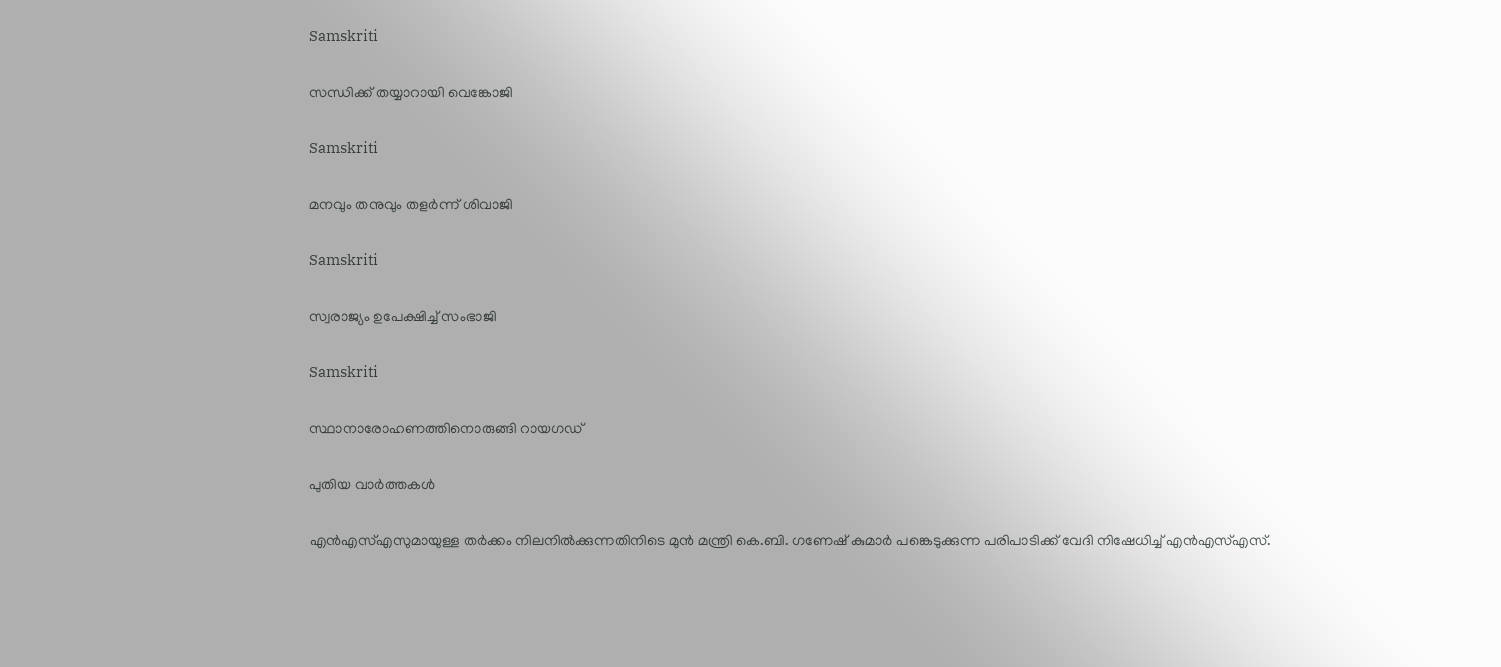Samskriti

സന്ധിക്ക് തയ്യാറായി വെങ്കോജി

Samskriti

മനവും തനുവും തളര്‍ന്ന് ശിവാജി

Samskriti

സ്വരാജ്യം ഉപേക്ഷിച്ച് സംഭാജി

Samskriti

സ്ഥാനാരോഹണത്തിനൊരുങ്ങി റായഗഡ്‌

പുതിയ വാര്‍ത്തകള്‍

എൻഎസ്‌എസുമായുള്ള തർക്കം നിലനില്‍ക്കുന്നതിനിടെ മുൻ മന്ത്രി കെ.ബി. ഗണേഷ് കുമാർ പങ്കെടുക്കുന്ന പരിപാടിക്ക് വേദി നിഷേധിച്ച്‌ എൻഎസ്‌എസ്.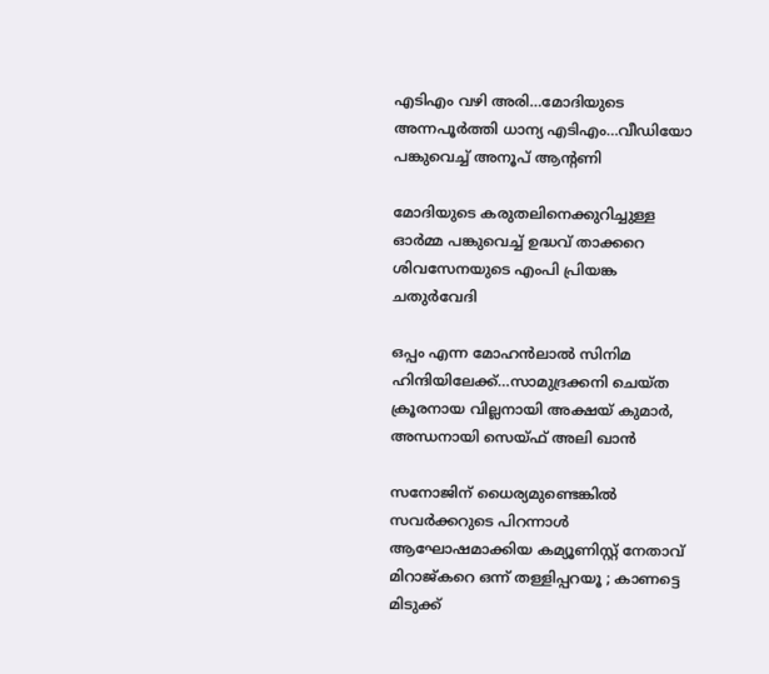എടിഎം വഴി അരി…മോദിയുടെ അന്നപൂര്‍ത്തി ധാന്യ എടിഎം…വീഡിയോ പങ്കുവെച്ച് അനൂപ് ആന്‍റണി

മോദിയുടെ കരുതലിനെക്കുറിച്ചുള്ള ഓര്‍മ്മ പങ്കുവെച്ച് ഉദ്ധവ് താക്കറെ ശിവസേനയുടെ എംപി പ്രിയങ്ക ചതുര്‍വേദി

ഒപ്പം എന്ന മോഹന്‍ലാല്‍ സിനിമ ഹിന്ദിയിലേക്ക്…സാമുദ്രക്കനി ചെയ്ത ക്രൂരനായ വില്ലനായി അക്ഷയ് കുമാര്‍, അന്ധനായി സെയ്ഫ് അലി ഖാന്‍

സനോജിന് ധൈര്യമുണ്ടെങ്കിൽ സവർക്കറുടെ പിറന്നാൾ ആഘോഷമാക്കിയ കമ്യൂണിസ്റ്റ് നേതാവ് മിറാജ്കറെ ഒന്ന് തള്ളിപ്പറയൂ ; കാണട്ടെ മിടുക്ക്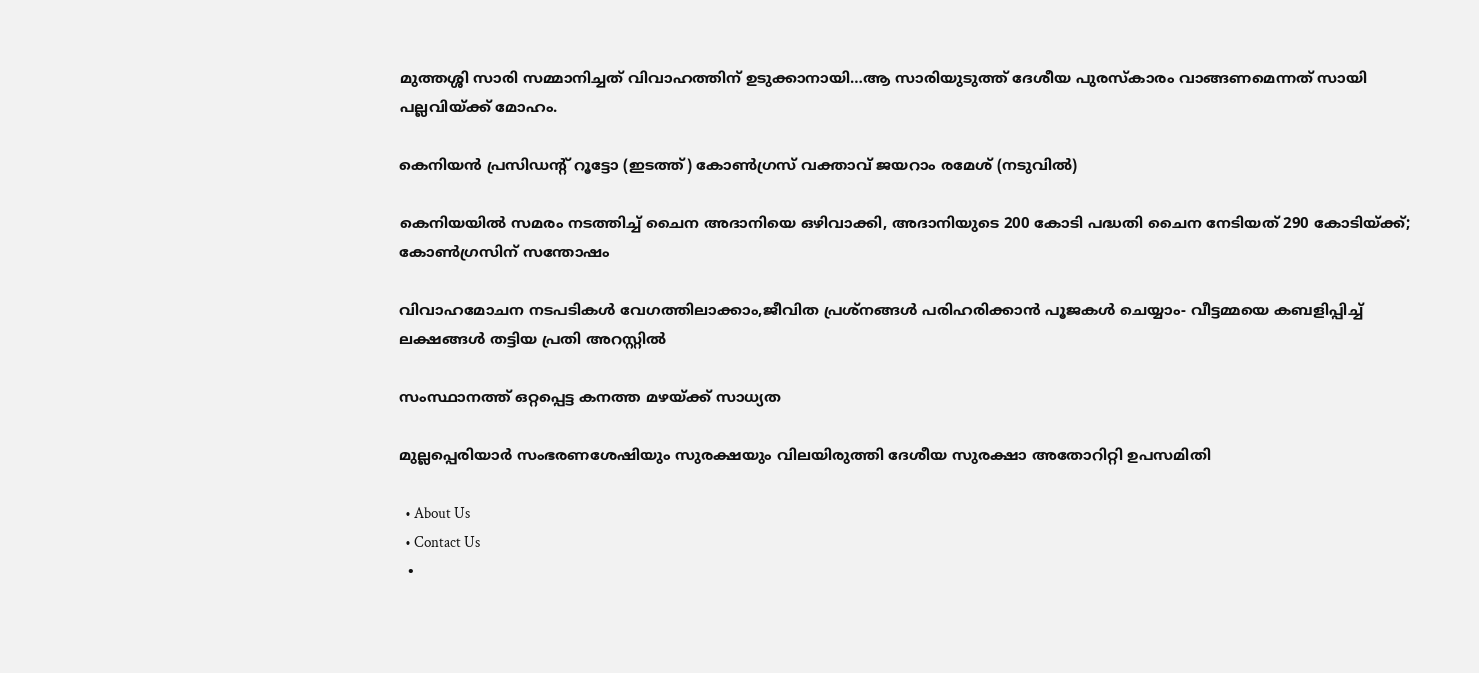മുത്തശ്ശി സാരി സമ്മാനിച്ചത് വിവാഹത്തിന് ഉടുക്കാനായി…ആ സാരിയുടുത്ത് ദേശീയ പുരസ്കാരം വാങ്ങണമെന്നത് സായി പല്ലവിയ്‌ക്ക് മോഹം.

കെനിയന്‍ പ്രസിഡന്‍റ് റൂട്ടോ (ഇടത്ത്) കോണ്‍ഗ്രസ് വക്താവ് ജയറാം രമേശ് (നടുവില്‍)

കെനിയയില്‍ സമരം നടത്തിച്ച് ചൈന അദാനിയെ ഒഴിവാക്കി, അദാനിയുടെ 200 കോടി പദ്ധതി ചൈന നേടിയത് 290 കോടിയ്‌ക്ക്; കോണ്‍ഗ്രസിന് സന്തോഷം

വിവാഹമോചന നടപടികള്‍ വേഗത്തിലാക്കാം,ജീവിത പ്രശ്‌നങ്ങള്‍ പരിഹരിക്കാന്‍ പൂജകള്‍ ചെയ്യാം- വീട്ടമ്മയെ കബളിപ്പിച്ച് ലക്ഷങ്ങള്‍ തട്ടിയ പ്രതി അറസ്റ്റില്‍

സംസ്ഥാനത്ത് ഒറ്റപ്പെട്ട കനത്ത മഴയ്‌ക്ക് സാധ്യത

മുല്ലപ്പെരിയാര്‍ സംഭരണശേഷിയും സുരക്ഷയും വിലയിരുത്തി ദേശീയ സുരക്ഷാ അതോറിറ്റി ഉപസമിതി

  • About Us
  • Contact Us
  •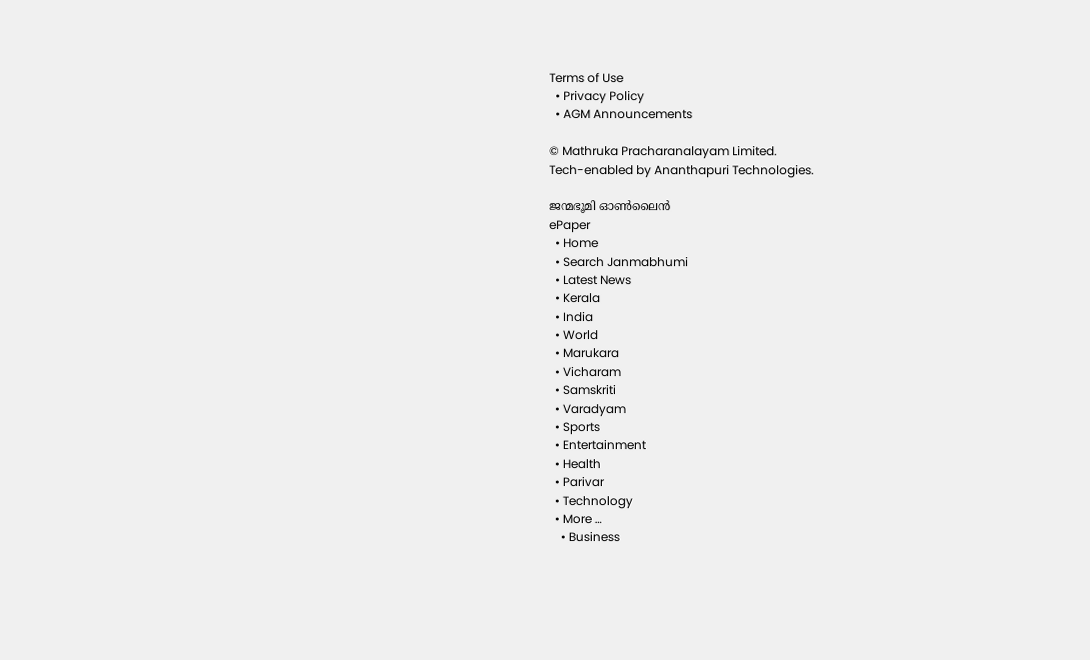Terms of Use
  • Privacy Policy
  • AGM Announcements

© Mathruka Pracharanalayam Limited.
Tech-enabled by Ananthapuri Technologies.

ജന്മഭൂമി ഓണ്‍ലൈന്‍
ePaper
  • Home
  • Search Janmabhumi
  • Latest News
  • Kerala
  • India
  • World
  • Marukara
  • Vicharam
  • Samskriti
  • Varadyam
  • Sports
  • Entertainment
  • Health
  • Parivar
  • Technology
  • More …
    • Business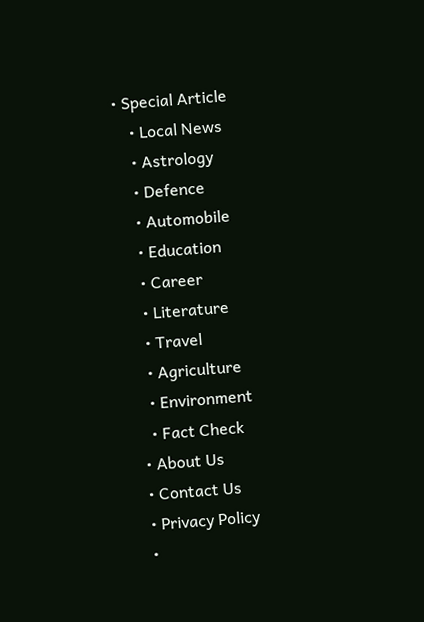• Special Article
    • Local News
    • Astrology
    • Defence
    • Automobile
    • Education
    • Career
    • Literature
    • Travel
    • Agriculture
    • Environment
    • Fact Check
  • About Us
  • Contact Us
  • Privacy Policy
  •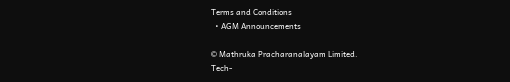Terms and Conditions
  • AGM Announcements

© Mathruka Pracharanalayam Limited.
Tech-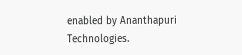enabled by Ananthapuri Technologies.